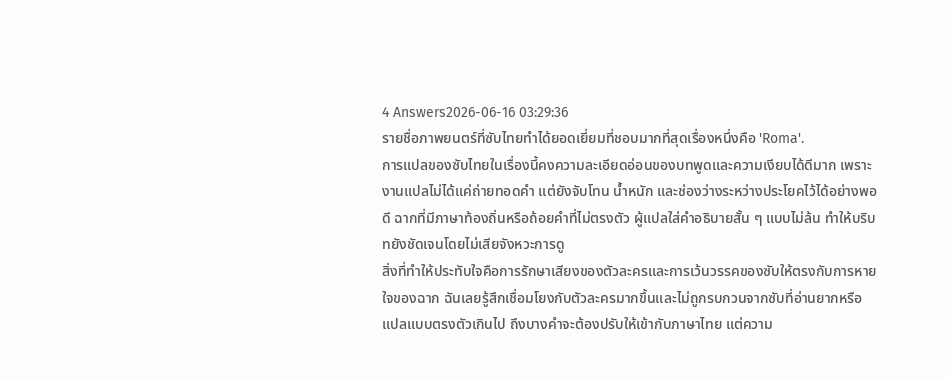4 Answers2026-06-16 03:29:36
รายชื่อภาพยนตร์ที่ซับไทยทำได้ยอดเยี่ยมที่ชอบมากที่สุดเรื่องหนึ่งคือ 'Roma'.
การแปลของซับไทยในเรื่องนี้คงความละเอียดอ่อนของบทพูดและความเงียบได้ดีมาก เพราะงานแปลไม่ได้แค่ถ่ายทอดคำ แต่ยังจับโทน น้ำหนัก และช่องว่างระหว่างประโยคไว้ได้อย่างพอดี ฉากที่มีภาษาท้องถิ่นหรือถ้อยคำที่ไม่ตรงตัว ผู้แปลใส่คำอธิบายสั้น ๆ แบบไม่ล้น ทำให้บริบทยังชัดเจนโดยไม่เสียจังหวะการดู
สิ่งที่ทำให้ประทับใจคือการรักษาเสียงของตัวละครและการเว้นวรรคของซับให้ตรงกับการหายใจของฉาก ฉันเลยรู้สึกเชื่อมโยงกับตัวละครมากขึ้นและไม่ถูกรบกวนจากซับที่อ่านยากหรือแปลแบบตรงตัวเกินไป ถึงบางคำจะต้องปรับให้เข้ากับภาษาไทย แต่ความ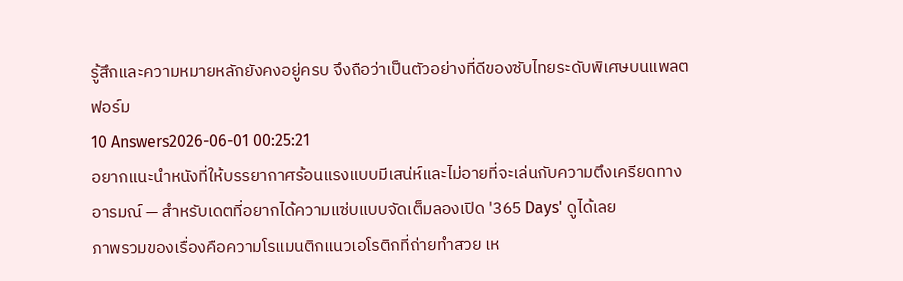รู้สึกและความหมายหลักยังคงอยู่ครบ จึงถือว่าเป็นตัวอย่างที่ดีของซับไทยระดับพิเศษบนแพลตฟอร์ม
10 Answers2026-06-01 00:25:21
อยากแนะนำหนังที่ให้บรรยากาศร้อนแรงแบบมีเสน่ห์และไม่อายที่จะเล่นกับความตึงเครียดทางอารมณ์ — สำหรับเดตที่อยากได้ความแซ่บแบบจัดเต็มลองเปิด '365 Days' ดูได้เลย
ภาพรวมของเรื่องคือความโรแมนติกแนวเอโรติกที่ถ่ายทำสวย เห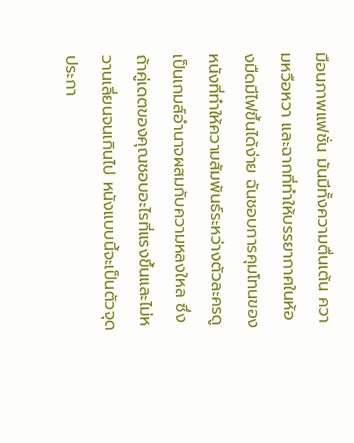มือนภาพแฟชั่น มันมีทั้งความตื่นเต้น ความหวือหวา และฉากที่ทำให้บรรยากาศในห้องมืดมีไฟขึ้นได้ง่าย ฉันชอบการคุมโทนของหนังที่ทำให้ความสัมพันธ์ระหว่างตัวละครดูเป็นเกมส์อำนาจผสมกับความหลงใหล ซึ่งถ้าคู่เดตของคุณชอบอะไรที่แรงขึ้นและไม่หวานเลี่ยนจนเกินไป หนังแบบนี้จะเป็นตัวจุดประกา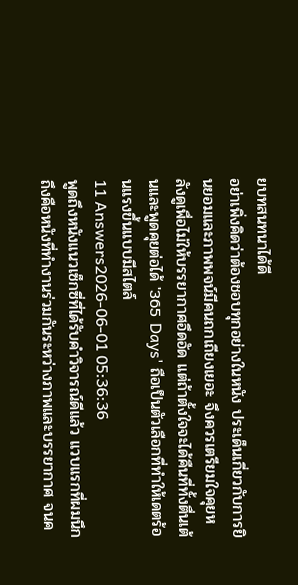ยบทสนทนาได้ดี
อย่าเพิ่งคิดว่าต้องชอบทุกอย่างในหนัง ประเด็นเกี่ยวกับการยินยอมและภาพพจน์มีคนถกเถียงเยอะ จึงควรเตรียมใจคุยหลังดูเพื่อไม่ให้บรรยากาศอึดอัด แต่ถ้าตั้งใจจะได้คืนที่ทั้งตื่นเต้นและพูดคุยต่อได้ '365 Days' ถือเป็นตัวเลือกที่ทำให้เดตร้อนแรงขึ้นแบบมีสไตล์
11 Answers2026-06-01 05:36:36
พูดถึงหนังแนวเซ็กซี่ที่ได้รับคำวิจารณ์ดีแล้ว แวบแรกที่ผมนึกถึงคือหนังที่ทำงานร่วมกันระหว่างภาพและบรรยากาศ จนค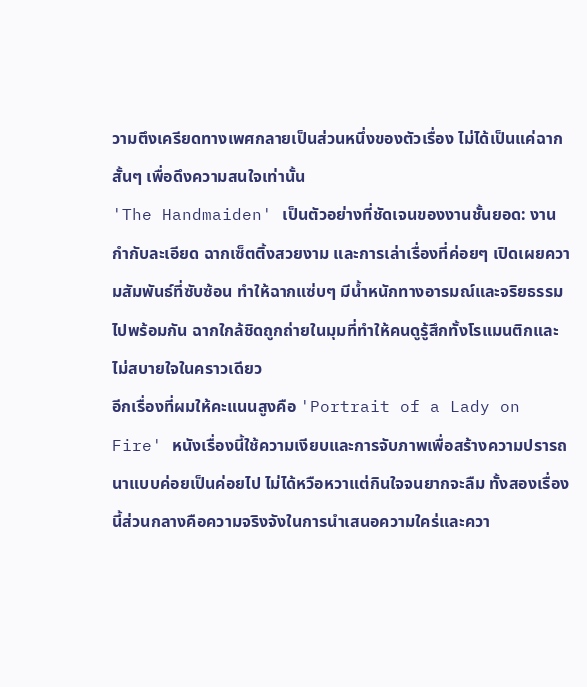วามตึงเครียดทางเพศกลายเป็นส่วนหนึ่งของตัวเรื่อง ไม่ได้เป็นแค่ฉากสั้นๆ เพื่อดึงความสนใจเท่านั้น
'The Handmaiden' เป็นตัวอย่างที่ชัดเจนของงานชั้นยอด: งานกำกับละเอียด ฉากเซ็ตติ้งสวยงาม และการเล่าเรื่องที่ค่อยๆ เปิดเผยความสัมพันธ์ที่ซับซ้อน ทำให้ฉากแซ่บๆ มีน้ำหนักทางอารมณ์และจริยธรรมไปพร้อมกัน ฉากใกล้ชิดถูกถ่ายในมุมที่ทำให้คนดูรู้สึกทั้งโรแมนติกและไม่สบายใจในคราวเดียว
อีกเรื่องที่ผมให้คะแนนสูงคือ 'Portrait of a Lady on Fire' หนังเรื่องนี้ใช้ความเงียบและการจับภาพเพื่อสร้างความปรารถนาแบบค่อยเป็นค่อยไป ไม่ได้หวือหวาแต่กินใจจนยากจะลืม ทั้งสองเรื่องนี้ส่วนกลางคือความจริงจังในการนำเสนอความใคร่และควา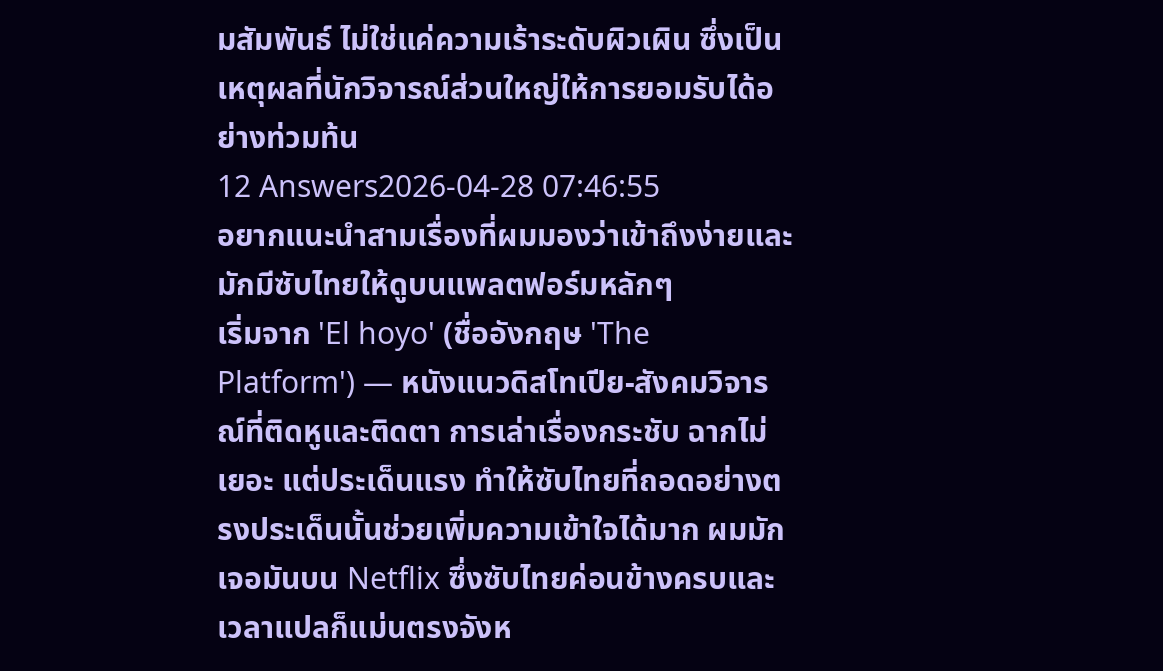มสัมพันธ์ ไม่ใช่แค่ความเร้าระดับผิวเผิน ซึ่งเป็นเหตุผลที่นักวิจารณ์ส่วนใหญ่ให้การยอมรับได้อย่างท่วมท้น
12 Answers2026-04-28 07:46:55
อยากแนะนำสามเรื่องที่ผมมองว่าเข้าถึงง่ายและมักมีซับไทยให้ดูบนแพลตฟอร์มหลักๆ
เริ่มจาก 'El hoyo' (ชื่ออังกฤษ 'The Platform') — หนังแนวดิสโทเปีย-สังคมวิจารณ์ที่ติดหูและติดตา การเล่าเรื่องกระชับ ฉากไม่เยอะ แต่ประเด็นแรง ทำให้ซับไทยที่ถอดอย่างตรงประเด็นนั้นช่วยเพิ่มความเข้าใจได้มาก ผมมักเจอมันบน Netflix ซึ่งซับไทยค่อนข้างครบและเวลาแปลก็แม่นตรงจังห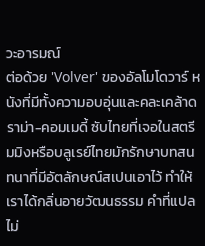วะอารมณ์
ต่อด้วย 'Volver' ของอัลโมโดวาร์ หนังที่มีทั้งความอบอุ่นและคละเคล้าดราม่า-คอมเมดี้ ซับไทยที่เจอในสตรีมมิงหรือบลูเรย์ไทยมักรักษาบทสนทนาที่มีอัตลักษณ์สเปนเอาไว้ ทำให้เราได้กลิ่นอายวัฒนธรรม คำที่แปลไม่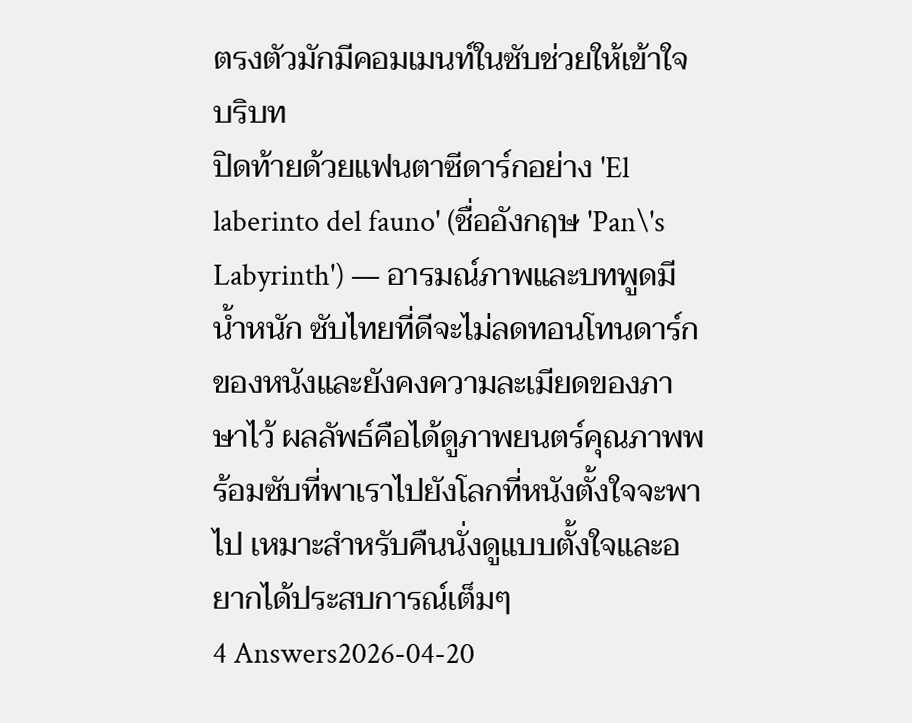ตรงตัวมักมีคอมเมนท์ในซับช่วยให้เข้าใจบริบท
ปิดท้ายด้วยแฟนตาซีดาร์กอย่าง 'El laberinto del fauno' (ชื่ออังกฤษ 'Pan\'s Labyrinth') — อารมณ์ภาพและบทพูดมีน้ำหนัก ซับไทยที่ดีจะไม่ลดทอนโทนดาร์กของหนังและยังคงความละเมียดของภาษาไว้ ผลลัพธ์คือได้ดูภาพยนตร์คุณภาพพร้อมซับที่พาเราไปยังโลกที่หนังตั้งใจจะพาไป เหมาะสำหรับคืนนั่งดูแบบตั้งใจและอยากได้ประสบการณ์เต็มๆ
4 Answers2026-04-20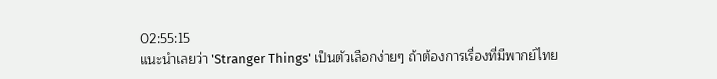02:55:15
แนะนำเลยว่า 'Stranger Things' เป็นตัวเลือกง่ายๆ ถ้าต้องการเรื่องที่มีพากย์ไทย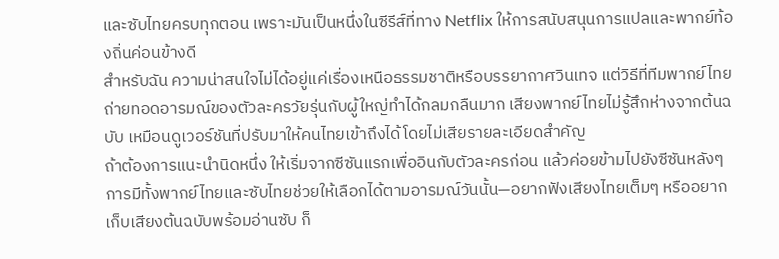และซับไทยครบทุกตอน เพราะมันเป็นหนึ่งในซีรีส์ที่ทาง Netflix ให้การสนับสนุนการแปลและพากย์ท้องถิ่นค่อนข้างดี
สำหรับฉัน ความน่าสนใจไม่ได้อยู่แค่เรื่องเหนือธรรมชาติหรือบรรยากาศวินเทจ แต่วิธีที่ทีมพากย์ไทยถ่ายทอดอารมณ์ของตัวละครวัยรุ่นกับผู้ใหญ่ทำได้กลมกลืนมาก เสียงพากย์ไทยไม่รู้สึกห่างจากต้นฉบับ เหมือนดูเวอร์ชันที่ปรับมาให้คนไทยเข้าถึงได้โดยไม่เสียรายละเอียดสำคัญ
ถ้าต้องการแนะนำนิดหนึ่ง ให้เริ่มจากซีซันแรกเพื่ออินกับตัวละครก่อน แล้วค่อยข้ามไปยังซีซันหลังๆ การมีทั้งพากย์ไทยและซับไทยช่วยให้เลือกได้ตามอารมณ์วันนั้น—อยากฟังเสียงไทยเต็มๆ หรืออยากเก็บเสียงต้นฉบับพร้อมอ่านซับ ก็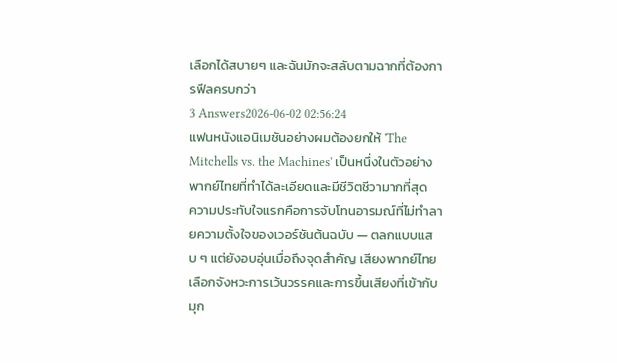เลือกได้สบายๆ และฉันมักจะสลับตามฉากที่ต้องการฟีลครบกว่า
3 Answers2026-06-02 02:56:24
แฟนหนังแอนิเมชันอย่างผมต้องยกให้ 'The Mitchells vs. the Machines' เป็นหนึ่งในตัวอย่างพากย์ไทยที่ทำได้ละเอียดและมีชีวิตชีวามากที่สุด
ความประทับใจแรกคือการจับโทนอารมณ์ที่ไม่ทำลายความตั้งใจของเวอร์ชันต้นฉบับ — ตลกแบบแสบ ๆ แต่ยังอบอุ่นเมื่อถึงจุดสำคัญ เสียงพากย์ไทยเลือกจังหวะการเว้นวรรคและการขึ้นเสียงที่เข้ากับมุก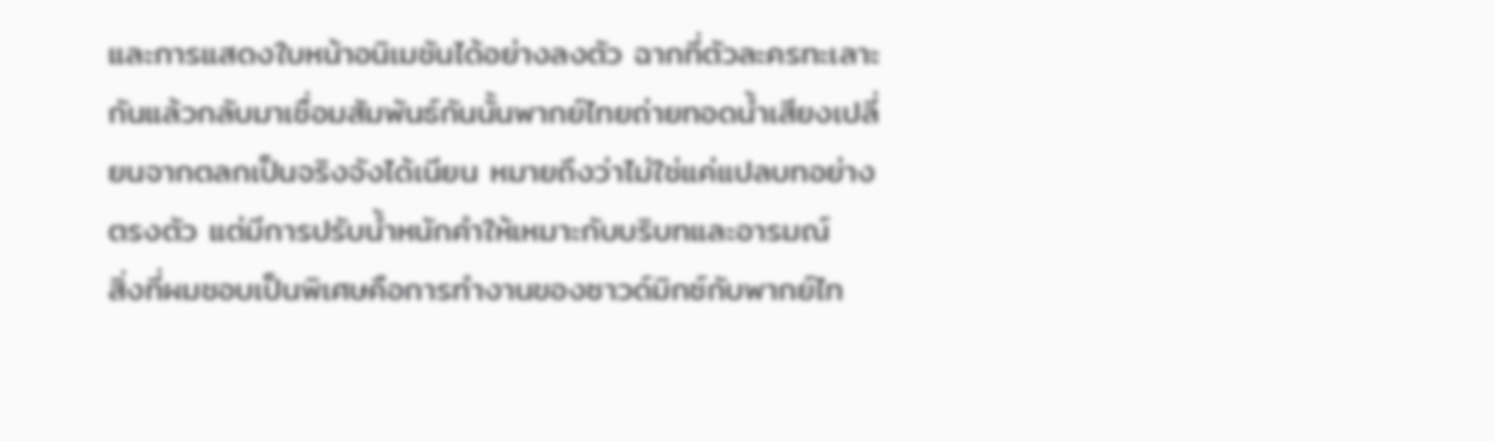และการแสดงใบหน้าอนิเมชันได้อย่างลงตัว ฉากที่ตัวละครทะเลาะกันแล้วกลับมาเชื่อมสัมพันธ์กันนั้นพากย์ไทยถ่ายทอดน้ำเสียงเปลี่ยนจากตลกเป็นจริงจังได้เนียน หมายถึงว่าไม่ใช่แค่แปลบทอย่างตรงตัว แต่มีการปรับน้ำหนักคำให้เหมาะกับบริบทและอารมณ์
สิ่งที่ผมชอบเป็นพิเศษคือการทำงานของซาวด์มิกซ์กับพากย์ไท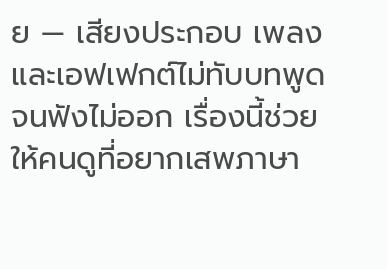ย — เสียงประกอบ เพลง และเอฟเฟกต์ไม่ทับบทพูดจนฟังไม่ออก เรื่องนี้ช่วยให้คนดูที่อยากเสพภาษา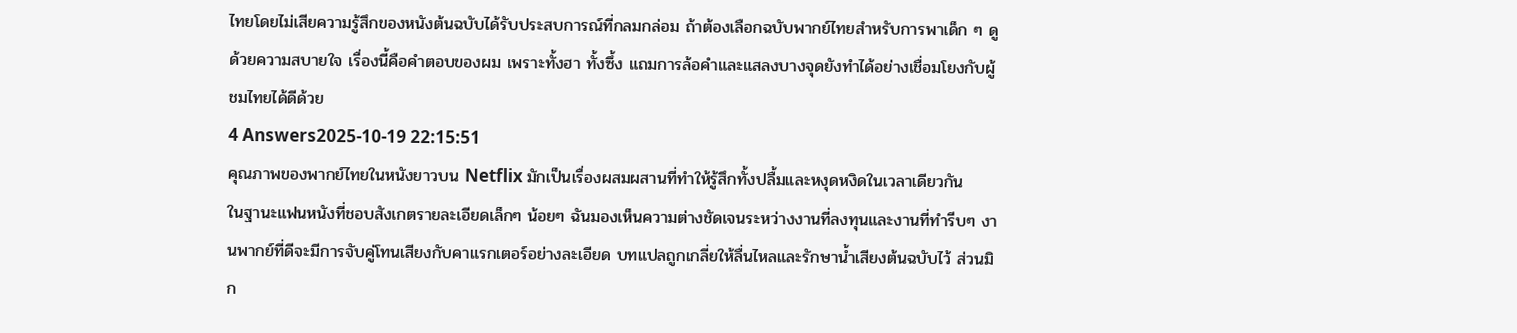ไทยโดยไม่เสียความรู้สึกของหนังต้นฉบับได้รับประสบการณ์ที่กลมกล่อม ถ้าต้องเลือกฉบับพากย์ไทยสำหรับการพาเด็ก ๆ ดูด้วยความสบายใจ เรื่องนี้คือคำตอบของผม เพราะทั้งฮา ทั้งซึ้ง แถมการล้อคำและแสลงบางจุดยังทำได้อย่างเชื่อมโยงกับผู้ชมไทยได้ดีด้วย
4 Answers2025-10-19 22:15:51
คุณภาพของพากย์ไทยในหนังยาวบน Netflix มักเป็นเรื่องผสมผสานที่ทำให้รู้สึกทั้งปลื้มและหงุดหงิดในเวลาเดียวกัน
ในฐานะแฟนหนังที่ชอบสังเกตรายละเอียดเล็กๆ น้อยๆ ฉันมองเห็นความต่างชัดเจนระหว่างงานที่ลงทุนและงานที่ทำรีบๆ งานพากย์ที่ดีจะมีการจับคู่โทนเสียงกับคาแรกเตอร์อย่างละเอียด บทแปลถูกเกลี่ยให้ลื่นไหลและรักษาน้ำเสียงต้นฉบับไว้ ส่วนมิก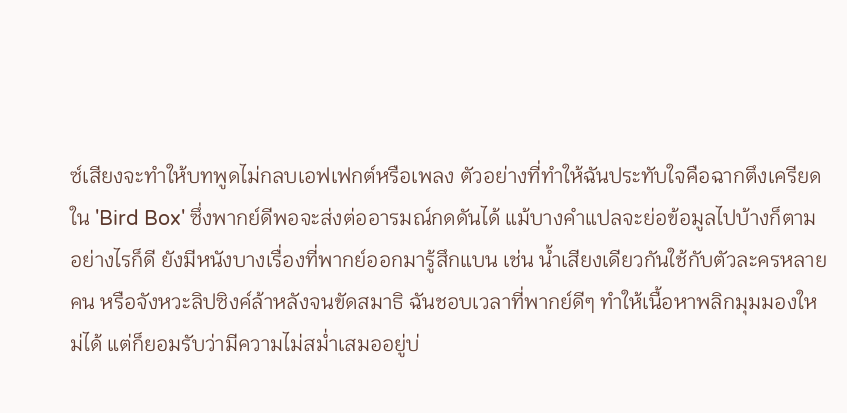ซ์เสียงจะทำให้บทพูดไม่กลบเอฟเฟกต์หรือเพลง ตัวอย่างที่ทำให้ฉันประทับใจคือฉากตึงเครียดใน 'Bird Box' ซึ่งพากย์ดีพอจะส่งต่ออารมณ์กดดันได้ แม้บางคำแปลจะย่อข้อมูลไปบ้างก็ตาม
อย่างไรก็ดี ยังมีหนังบางเรื่องที่พากย์ออกมารู้สึกแบน เช่น น้ำเสียงเดียวกันใช้กับตัวละครหลายคน หรือจังหวะลิปซิงค์ล้าหลังจนขัดสมาธิ ฉันชอบเวลาที่พากย์ดีๆ ทำให้เนื้อหาพลิกมุมมองใหม่ได้ แต่ก็ยอมรับว่ามีความไม่สม่ำเสมออยู่บ่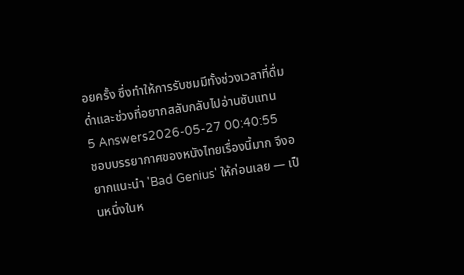อยครั้ง ซึ่งทำให้การรับชมมีทั้งช่วงเวลาที่ดื่มด่ำและช่วงที่อยากสลับกลับไปอ่านซับแทน
5 Answers2026-05-27 00:40:55
ชอบบรรยากาศของหนังไทยเรื่องนี้มาก จึงอยากแนะนำ 'Bad Genius' ให้ก่อนเลย — เป็นหนึ่งในห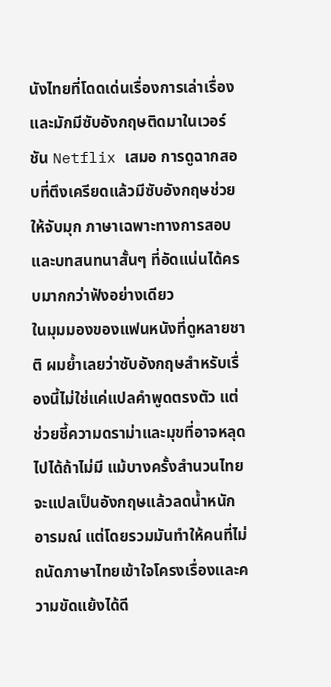นังไทยที่โดดเด่นเรื่องการเล่าเรื่องและมักมีซับอังกฤษติดมาในเวอร์ชัน Netflix เสมอ การดูฉากสอบที่ตึงเครียดแล้วมีซับอังกฤษช่วยให้จับมุก ภาษาเฉพาะทางการสอบ และบทสนทนาสั้นๆ ที่อัดแน่นได้ครบมากกว่าฟังอย่างเดียว
ในมุมมองของแฟนหนังที่ดูหลายชาติ ผมย้ำเลยว่าซับอังกฤษสำหรับเรื่องนี้ไม่ใช่แค่แปลคำพูดตรงตัว แต่ช่วยชี้ความดราม่าและมุขที่อาจหลุดไปได้ถ้าไม่มี แม้บางครั้งสำนวนไทยจะแปลเป็นอังกฤษแล้วลดน้ำหนักอารมณ์ แต่โดยรวมมันทำให้คนที่ไม่ถนัดภาษาไทยเข้าใจโครงเรื่องและความขัดแย้งได้ดี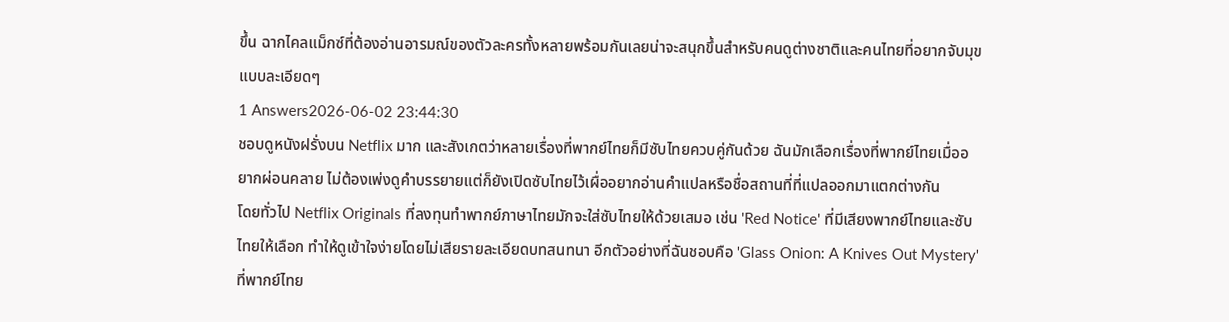ขึ้น ฉากไคลแม็กซ์ที่ต้องอ่านอารมณ์ของตัวละครทั้งหลายพร้อมกันเลยน่าจะสนุกขึ้นสำหรับคนดูต่างชาติและคนไทยที่อยากจับมุขแบบละเอียดๆ
1 Answers2026-06-02 23:44:30
ชอบดูหนังฝรั่งบน Netflix มาก และสังเกตว่าหลายเรื่องที่พากย์ไทยก็มีซับไทยควบคู่กันด้วย ฉันมักเลือกเรื่องที่พากย์ไทยเมื่ออยากผ่อนคลาย ไม่ต้องเพ่งดูคำบรรยายแต่ก็ยังเปิดซับไทยไว้เผื่ออยากอ่านคำแปลหรือชื่อสถานที่ที่แปลออกมาแตกต่างกัน
โดยทั่วไป Netflix Originals ที่ลงทุนทำพากย์ภาษาไทยมักจะใส่ซับไทยให้ด้วยเสมอ เช่น 'Red Notice' ที่มีเสียงพากย์ไทยและซับไทยให้เลือก ทำให้ดูเข้าใจง่ายโดยไม่เสียรายละเอียดบทสนทนา อีกตัวอย่างที่ฉันชอบคือ 'Glass Onion: A Knives Out Mystery' ที่พากย์ไทย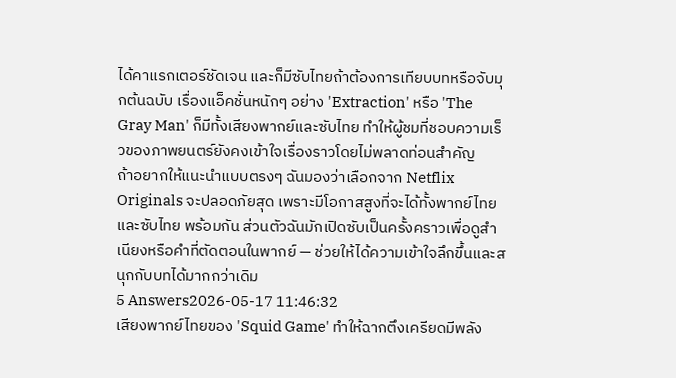ได้คาแรกเตอร์ชัดเจน และก็มีซับไทยถ้าต้องการเทียบบทหรือจับมุกต้นฉบับ เรื่องแอ็คชั่นหนักๆ อย่าง 'Extraction' หรือ 'The Gray Man' ก็มีทั้งเสียงพากย์และซับไทย ทำให้ผู้ชมที่ชอบความเร็วของภาพยนตร์ยังคงเข้าใจเรื่องราวโดยไม่พลาดท่อนสำคัญ
ถ้าอยากให้แนะนำแบบตรงๆ ฉันมองว่าเลือกจาก Netflix Originals จะปลอดภัยสุด เพราะมีโอกาสสูงที่จะได้ทั้งพากย์ไทยและซับไทย พร้อมกัน ส่วนตัวฉันมักเปิดซับเป็นครั้งคราวเพื่อดูสำเนียงหรือคำที่ตัดตอนในพากย์ — ช่วยให้ได้ความเข้าใจลึกขึ้นและสนุกกับบทได้มากกว่าเดิม
5 Answers2026-05-17 11:46:32
เสียงพากย์ไทยของ 'Squid Game' ทำให้ฉากตึงเครียดมีพลัง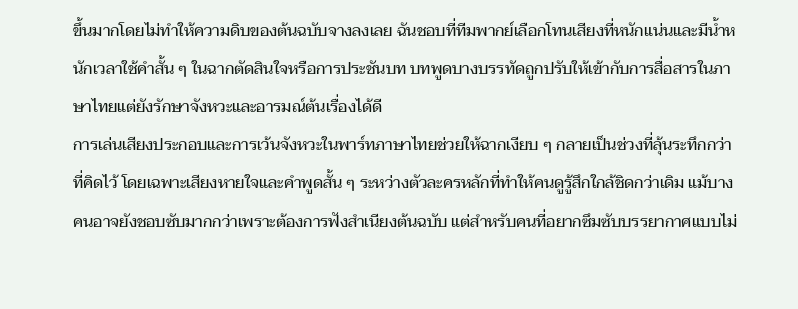ขึ้นมากโดยไม่ทำให้ความดิบของต้นฉบับจางลงเลย ฉันชอบที่ทีมพากย์เลือกโทนเสียงที่หนักแน่นและมีน้ำหนักเวลาใช้คำสั้น ๆ ในฉากตัดสินใจหรือการประชันบท บทพูดบางบรรทัดถูกปรับให้เข้ากับการสื่อสารในภาษาไทยแต่ยังรักษาจังหวะและอารมณ์ต้นเรื่องได้ดี
การเล่นเสียงประกอบและการเว้นจังหวะในพาร์ทภาษาไทยช่วยให้ฉากเงียบ ๆ กลายเป็นช่วงที่ลุ้นระทึกกว่าที่คิดไว้ โดยเฉพาะเสียงหายใจและคำพูดสั้น ๆ ระหว่างตัวละครหลักที่ทำให้คนดูรู้สึกใกล้ชิดกว่าเดิม แม้บางคนอาจยังชอบซับมากกว่าเพราะต้องการฟังสำเนียงต้นฉบับ แต่สำหรับคนที่อยากซึมซับบรรยากาศแบบไม่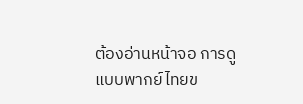ต้องอ่านหน้าจอ การดูแบบพากย์ไทยข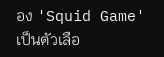อง 'Squid Game' เป็นตัวเลือ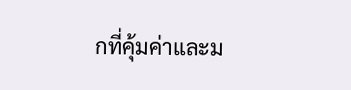กที่คุ้มค่าและม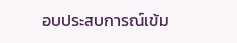อบประสบการณ์เข้ม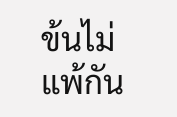ข้นไม่แพ้กัน